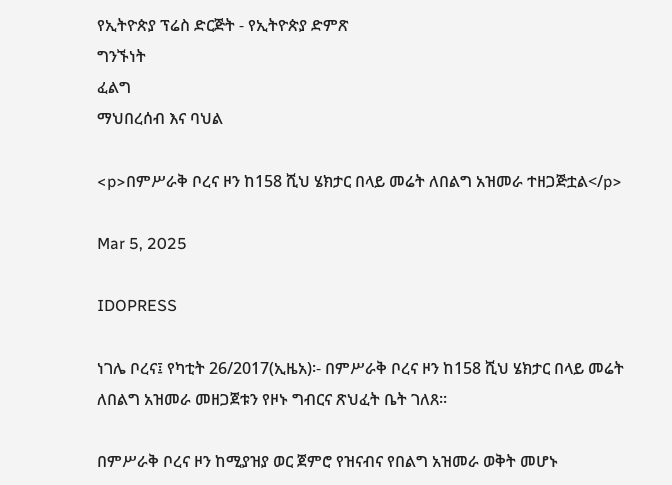የኢትዮጵያ ፕሬስ ድርጅት - የኢትዮጵያ ድምጽ
ግንኙነት
ፈልግ
ማህበረሰብ እና ባህል

<p>በምሥራቅ ቦረና ዞን ከ158 ሺህ ሄክታር በላይ መሬት ለበልግ አዝመራ ተዘጋጅቷል</p>

Mar 5, 2025

IDOPRESS

ነገሌ ቦረና፤ የካቲት 26/2017(ኢዜአ)፡- በምሥራቅ ቦረና ዞን ከ158 ሺህ ሄክታር በላይ መሬት ለበልግ አዝመራ መዘጋጀቱን የዞኑ ግብርና ጽህፈት ቤት ገለጸ፡፡

በምሥራቅ ቦረና ዞን ከሚያዝያ ወር ጀምሮ የዝናብና የበልግ አዝመራ ወቅት መሆኑ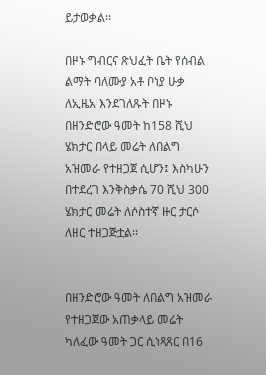ይታወቃል፡፡

በዞኑ ግብርና ጽህፈት ቤት የሰብል ልማት ባለሙያ አቶ ቦነያ ሁቃ ለኢዜአ እንደገለጹት በዞኑ በዘንድሮው ዓመት ከ158 ሺህ ሄክታር በላይ መሬት ለበልግ አዝመራ የተዘጋጀ ሲሆን፤ እስካሁን በተደረገ እንቅስቃሴ 70 ሺህ 300 ሄክታር መሬት ለሶስተኛ ዙር ታርሶ ለዘር ተዘጋጅቷል፡፡


በዘንድሮው ዓመት ለበልግ አዝመራ የተዘጋጀው አጠቃላይ መሬት ካለፈው ዓመት ጋር ሲነጻጸር በ16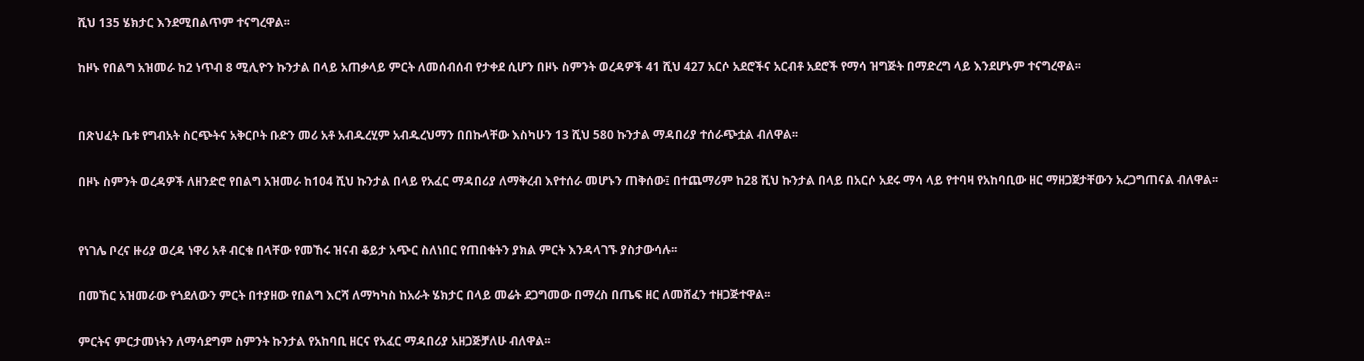ሺህ 135 ሄክታር እንደሚበልጥም ተናግረዋል፡፡

ከዞኑ የበልግ አዝመራ ከ2 ነጥብ 8 ሚሊዮን ኩንታል በላይ አጠቃላይ ምርት ለመሰብሰብ የታቀደ ሲሆን በዞኑ ስምንት ወረዳዎች 41 ሺህ 427 አርሶ አደሮችና አርብቶ አደሮች የማሳ ዝግጅት በማድረግ ላይ እንደሆኑም ተናግረዋል፡፡


በጽህፈት ቤቱ የግብአት ስርጭትና አቅርቦት ቡድን መሪ አቶ አብዱረሂም አብዱረህማን በበኩላቸው እስካሁን 13 ሺህ 580 ኩንታል ማዳበሪያ ተሰራጭቷል ብለዋል፡፡

በዞኑ ስምንት ወረዳዎች ለዘንድሮ የበልግ አዝመራ ከ104 ሺህ ኩንታል በላይ የአፈር ማዳበሪያ ለማቅረብ እየተሰራ መሆኑን ጠቅሰው፤ በተጨማሪም ከ28 ሺህ ኩንታል በላይ በአርሶ አደሩ ማሳ ላይ የተባዛ የአከባቢው ዘር ማዘጋጀታቸውን አረጋግጠናል ብለዋል፡፡


የነገሌ ቦረና ዙሪያ ወረዳ ነዋሪ አቶ ብርቁ በላቸው የመኸሩ ዝናብ ቆይታ አጭር ስለነበር የጠበቁትን ያክል ምርት እንዳላገኙ ያስታውሳሉ፡፡

በመኸር አዝመራው የጎደለውን ምርት በተያዘው የበልግ እርሻ ለማካካስ ከአራት ሄክታር በላይ መሬት ደጋግመው በማረስ በጤፍ ዘር ለመሸፈን ተዘጋጅተዋል፡፡

ምርትና ምርታመነትን ለማሳደግም ስምንት ኩንታል የአከባቢ ዘርና የአፈር ማዳበሪያ አዘጋጅቻለሁ ብለዋል፡፡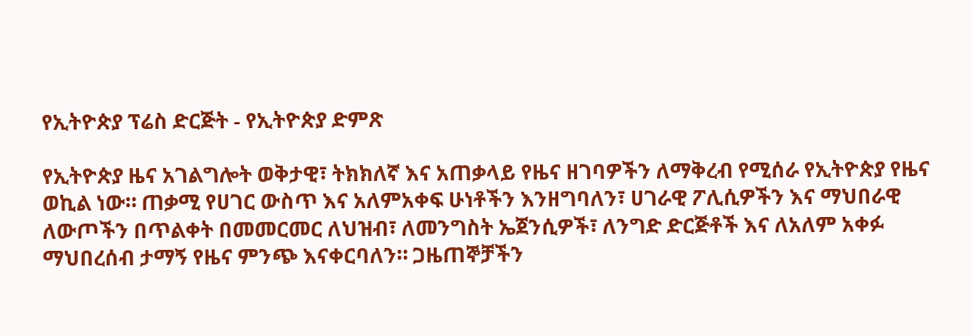የኢትዮጵያ ፕሬስ ድርጅት - የኢትዮጵያ ድምጽ

የኢትዮጵያ ዜና አገልግሎት ወቅታዊ፣ ትክክለኛ እና አጠቃላይ የዜና ዘገባዎችን ለማቅረብ የሚሰራ የኢትዮጵያ የዜና ወኪል ነው። ጠቃሚ የሀገር ውስጥ እና አለምአቀፍ ሁነቶችን እንዘግባለን፣ ሀገራዊ ፖሊሲዎችን እና ማህበራዊ ለውጦችን በጥልቀት በመመርመር ለህዝብ፣ ለመንግስት ኤጀንሲዎች፣ ለንግድ ድርጅቶች እና ለአለም አቀፉ ማህበረሰብ ታማኝ የዜና ምንጭ እናቀርባለን። ጋዜጠኞቻችን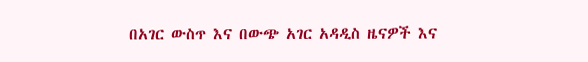በአገር ውስጥ እና በውጭ አገር አዳዲስ ዜናዎች እና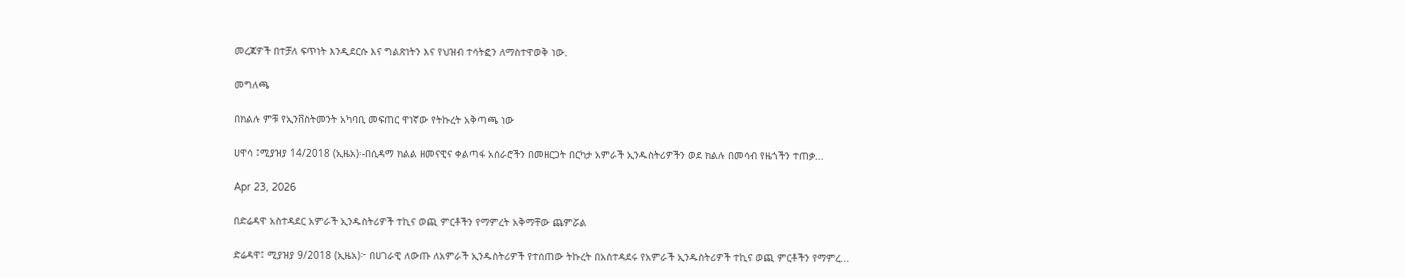መረጃዎች በተቻለ ፍጥነት እንዲደርሱ እና ግልጽነትን እና የህዝብ ተሳትፎን ለማስተዋወቅ ነው.

መግለጫ

በክልሉ ምቹ የኢንቨስትመንት አካባቢ መፍጠር ዋነኛው የትኩረት አቅጣጫ ነው

ሀዋሳ ፤ሚያዝያ 14/2018 (ኢዜአ)፡-በሲዳማ ክልል ዘመናዊና ቀልጣፋ አሰራሮችን በመዘርጋት በርካታ አምራች ኢንዱስትሪዎችን ወደ ክልሉ በመሳብ የዜጎችን ተጠቃ...

Apr 23, 2026

በድሬዳዋ አስተዳደር አምራች ኢንዱስትሪዎች ተኪና ወጪ ምርቶችን የማምረት አቅማቸው ጨምሯል

ድሬዳዋ፤ ሚያዝያ 9/2018 (ኢዜአ)፦ በሀገራዊ ለውጡ ለአምራች ኢንዱስትሪዎች የተሰጠው ትኩረት በአስተዳደሩ የአምራች ኢንዱስትሪዎች ተኪና ወጪ ምርቶችን የማምረ...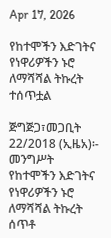Apr 17, 2026

የከተሞችን እድገትና የነዋሪዎችን ኑሮ ለማሻሻል ትኩረት ተሰጥቷል

ጅግጅጋ፣መጋቢት 22/2018 (ኢዜአ)፡- መንግሥት የከተሞችን እድገትና የነዋሪዎችን ኑሮ ለማሻሻል ትኩረት ሰጥቶ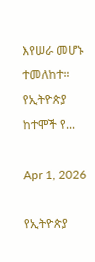እየሠራ መሆኑ ተመለከተ። የኢትዮጵያ ከተሞች የ...

Apr 1, 2026

የኢትዮጵያ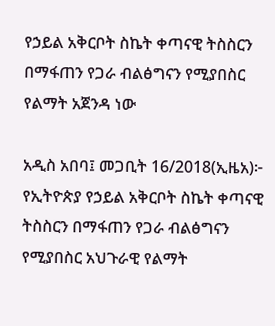የኃይል አቅርቦት ስኬት ቀጣናዊ ትስስርን በማፋጠን የጋራ ብልፅግናን የሚያበስር የልማት አጀንዳ ነው

አዲስ አበባ፤ መጋቢት 16/2018(ኢዜአ)፦ የኢትዮጵያ የኃይል አቅርቦት ስኬት ቀጣናዊ ትስስርን በማፋጠን የጋራ ብልፅግናን የሚያበስር አህጉራዊ የልማት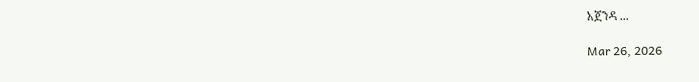አጀንዳ ...

Mar 26, 2026